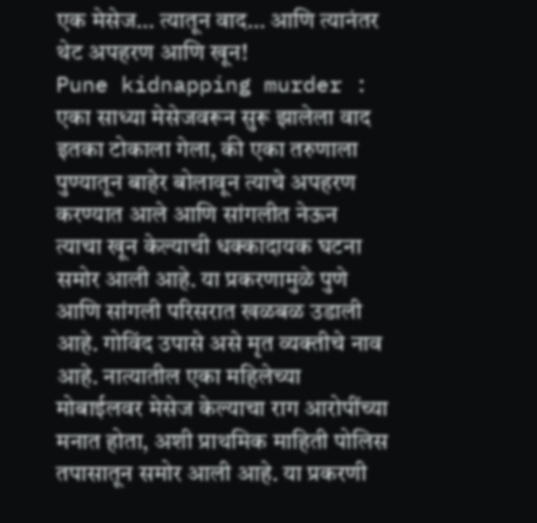एक मेसेज… त्यातून वाद… आणि त्यानंतर थेट अपहरण आणि खून!
Pune kidnapping murder : एका साध्या मेसेजवरून सुरू झालेला वाद इतका टोकाला गेला, की एका तरुणाला पुण्यातून बाहेर बोलावून त्याचे अपहरण करण्यात आले आणि सांगलीत नेऊन त्याचा खून केल्याची धक्कादायक घटना समोर आली आहे. या प्रकरणामुळे पुणे आणि सांगली परिसरात खळबळ उडाली आहे. गोविंद उपासे असे मृत व्यक्तीचे नाव आहे. नात्यातील एका महिलेच्या मोबाईलवर मेसेज केल्याचा राग आरोपींच्या मनात होता, अशी प्राथमिक माहिती पोलिस तपासातून समोर आली आहे. या प्रकरणी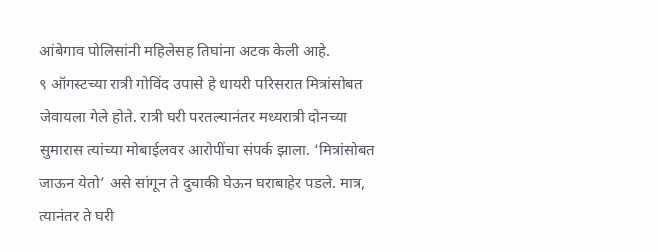आंबेगाव पोलिसांनी महिलेसह तिघांना अटक केली आहे.
९ ऑगस्टच्या रात्री गोविंद उपासे हे धायरी परिसरात मित्रांसोबत जेवायला गेले होते. रात्री घरी परतल्यानंतर मध्यरात्री दोनच्या सुमारास त्यांच्या मोबाईलवर आरोपींचा संपर्क झाला. ‘मित्रांसोबत जाऊन येतो’ असे सांगून ते दुचाकी घेऊन घराबाहेर पडले. मात्र, त्यानंतर ते घरी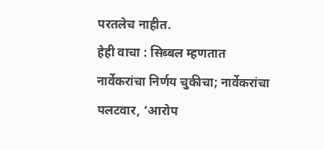परतलेच नाहीत.
हेही वाचा : सिब्बल म्हणतात नार्वेकरांचा निर्णय चुकीचा; नार्वेकरांचा पलटवार, ‘आरोप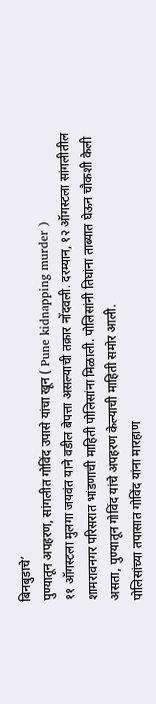बिनबुडाचे’
पुण्यातून अपहरण, सांगलीत गोविंद उपासे यांचा खून ( Pune kidnapping murder )
११ ऑगस्टला मुलगा जयवंत याने वडील बेपत्ता असल्याची तक्रार नोंदवली. दरम्यान, १२ ऑगस्टला सांगलीतील शामरावनगर परिसरात भांडणाची माहिती पोलिसांना मिळाली. पोलिसांनी तिघांना ताब्यात घेऊन चौकशी केली असता, पुण्यातून गोविंद यांचे अपहरण केल्याची माहिती समोर आली.
पोलिसांच्या तपासात गोविंद यांना मारहाण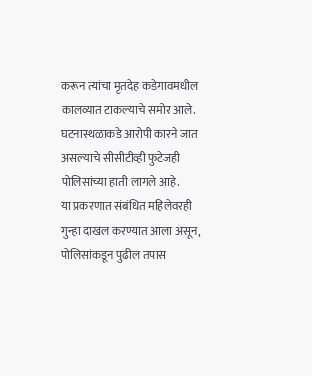करून त्यांचा मृतदेह कडेगावमधील कालव्यात टाकल्याचे समोर आले. घटनास्थळाकडे आरोपी कारने जात असल्याचे सीसीटीव्ही फुटेजही पोलिसांच्या हाती लागले आहे.
या प्रकरणात संबंधित महिलेवरही गुन्हा दाखल करण्यात आला असून, पोलिसांकडून पुढील तपास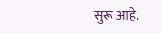सुरू आहे.